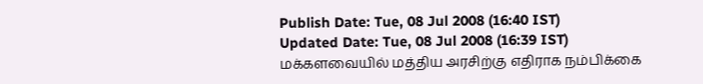Publish Date: Tue, 08 Jul 2008 (16:40 IST)
Updated Date: Tue, 08 Jul 2008 (16:39 IST)
மக்களவையில் மத்திய அரசிற்கு எதிராக நம்பிக்கை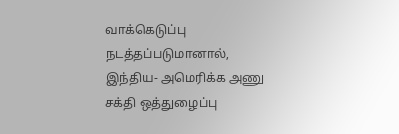வாக்கெடுப்பு நடத்தப்படுமானால், இந்திய- அமெரிக்க அணு சக்தி ஒத்துழைப்பு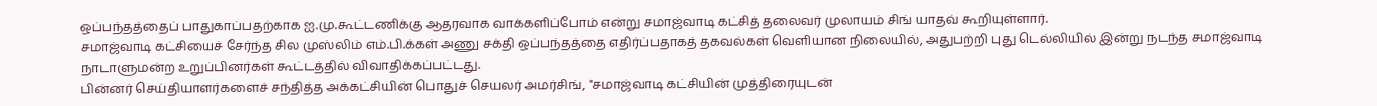ஒப்பந்தத்தைப் பாதுகாப்பதற்காக ஐ.மு.கூட்டணிக்கு ஆதரவாக வாக்களிப்போம் என்று சமாஜ்வாடி கட்சித் தலைவர் முலாயம் சிங் யாதவ் கூறியுள்ளார்.
சமாஜ்வாடி கட்சியைச் சேர்ந்த சில முஸ்லிம் எம்.பி.க்கள் அணு சக்தி ஒப்பந்தத்தை எதிர்ப்பதாகத் தகவல்கள் வெளியான நிலையில், அதுபற்றி புது டெல்லியில் இன்று நடந்த சமாஜ்வாடி நாடாளுமன்ற உறுப்பினர்கள் கூட்டத்தில் விவாதிக்கப்பட்டது.
பின்னர் செய்தியாளர்களைச் சந்தித்த அக்கட்சியின் பொதுச் செயலர் அமர்சிங், "சமாஜ்வாடி கட்சியின் முத்திரையுடன்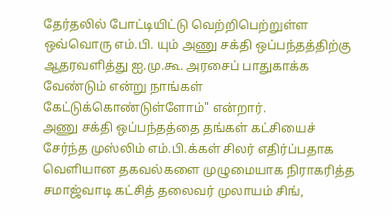தேர்தலில் போட்டியிட்டு வெற்றிபெற்றுள்ள ஒவ்வொரு எம்.பி. யும் அணு சக்தி ஒப்பந்தத்திற்கு ஆதரவளித்து ஐ.மு.கூ. அரசைப் பாதுகாக்க வேண்டும் என்று நாங்கள் கேட்டுக்கொண்டுள்ளோம்" என்றார்.
அணு சக்தி ஒப்பந்தத்தை தங்கள் கட்சியைச் சேர்ந்த முஸ்லிம் எம்.பி.க்கள் சிலர் எதிர்ப்பதாக வெளியான தகவல்களை முழுமையாக நிராகரித்த சமாஜ்வாடி கட்சித் தலைவர் முலாயம் சிங்,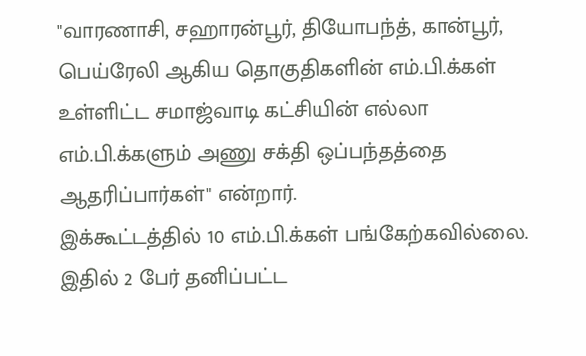"வாரணாசி, சஹாரன்பூர், தியோபந்த், கான்பூர், பெய்ரேலி ஆகிய தொகுதிகளின் எம்.பி.க்கள் உள்ளிட்ட சமாஜ்வாடி கட்சியின் எல்லா எம்.பி.க்களும் அணு சக்தி ஒப்பந்தத்தை ஆதரிப்பார்கள்" என்றார்.
இக்கூட்டத்தில் 10 எம்.பி.க்கள் பங்கேற்கவில்லை. இதில் 2 பேர் தனிப்பட்ட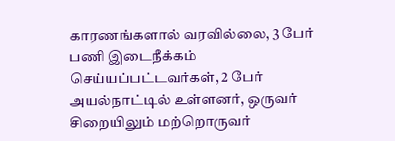காரணங்களால் வரவில்லை, 3 பேர் பணி இடைநீக்கம் செய்யப்பட்டவர்கள், 2 பேர் அயல்நாட்டில் உள்ளனர், ஒருவர் சிறையிலும் மற்றொருவர்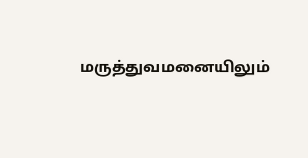மருத்துவமனையிலும்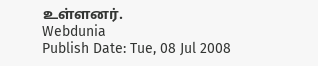உள்ளனர்.
Webdunia
Publish Date: Tue, 08 Jul 2008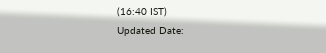(16:40 IST)
Updated Date: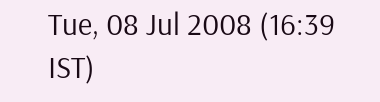Tue, 08 Jul 2008 (16:39 IST)